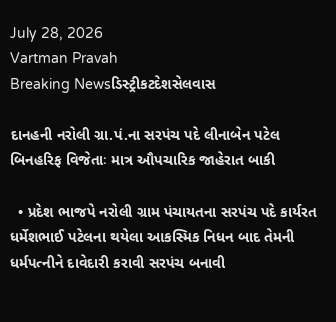July 28, 2026
Vartman Pravah
Breaking Newsડિસ્ટ્રીકટદેશસેલવાસ

દાનહની નરોલી ગ્રા.પં.ના સરપંચ પદે લીનાબેન પટેલ બિનહરિફ વિજેતાઃ માત્ર ઔપચારિક જાહેરાત બાકી

  • પ્રદેશ ભાજપે નરોલી ગ્રામ પંચાયતના સરપંચ પદે કાર્યરત ધર્મેશભાઈ પટેલના થયેલા આકસ્‍મિક નિધન બાદ તેમની ધર્મપત્‍નીને દાવેદારી કરાવી સરપંચ બનાવી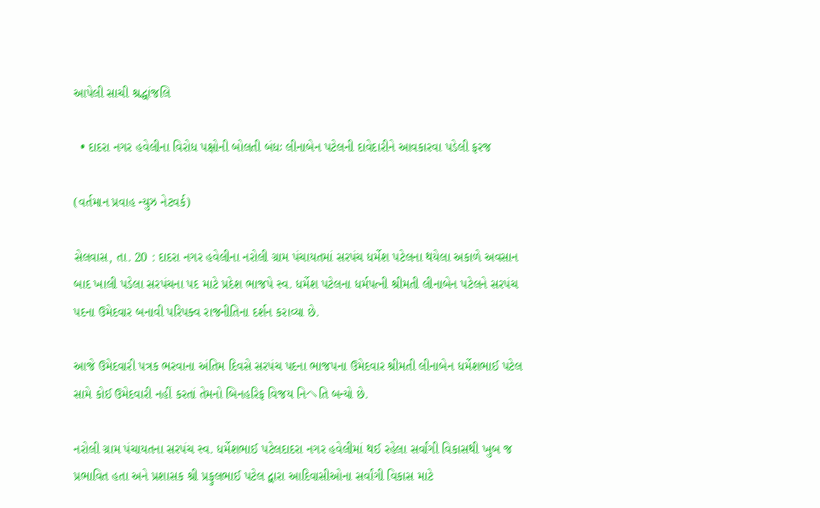આપેલી સાચી શ્રદ્ધાંજલિ

  • દાદરા નગર હવેલીના વિરોધ પક્ષોની બોલતી બંધઃ લીનાબેન પટેલની દાવેદારીને આવકારવા પડેલી ફરજ

(વર્તમાન પ્રવાહ ન્‍યુઝ નેટવર્ક)

સેલવાસ, તા. 20 : દાદરા નગર હવેલીના નરોલી ગ્રામ પંચાયતમાં સરપંચ ધર્મેશ પટેલના થયેલા અકાળે અવસાન બાદ ખાલી પડેલા સરપંચના પદ માટે પ્રદેશ ભાજપે સ્‍વ. ધર્મેશ પટેલના ધર્મપત્‍ની શ્રીમતી લીનાબેન પટેલને સરપંચ પદના ઉમેદવાર બનાવી પરિપક્‍વ રાજનીતિના દર્શન કરાવ્‍યા છે.

આજે ઉમેદવારી પત્રક ભરવાના અંતિમ દિવસે સરપંચ પદના ભાજપના ઉમેદવાર શ્રીમતી લીનાબેન ધર્મેશભાઈ પટેલ સામે કોઈ ઉમેદવારી નહીં કરતાં તેમનો બિનહરિફ વિજય નિヘતિ બન્‍યો છે.

નરોલી ગ્રામ પંચાયતના સરપંચ સ્‍વ. ધર્મેશભાઈ પટેલદાદરા નગર હવેલીમાં થઈ રહેલા સર્વાંગી વિકાસથી ખુબ જ પ્રભાવિત હતા અને પ્રશાસક શ્રી પ્રફુલભાઈ પટેલ દ્વારા આદિવાસીઓના સર્વાંગી વિકાસ માટે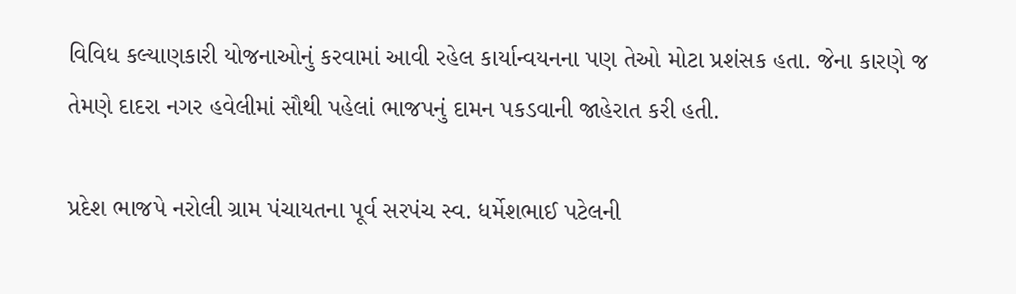વિવિધ કલ્‍યાણકારી યોજનાઓનું કરવામાં આવી રહેલ કાર્યાન્‍વયનના પણ તેઓ મોટા પ્રશંસક હતા. જેના કારણે જ તેમણે દાદરા નગર હવેલીમાં સૌથી પહેલાં ભાજપનું દામન પકડવાની જાહેરાત કરી હતી.

પ્રદેશ ભાજપે નરોલી ગ્રામ પંચાયતના પૂર્વ સરપંચ સ્‍વ. ધર્મેશભાઈ પટેલની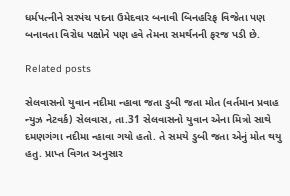ધર્મપત્‍નીને સરપંચ પદના ઉમેદવાર બનાવી બિનહરિફ વિજેતા પણ બનાવતા વિરોધ પક્ષોને પણ હવે તેમના સમર્થનની ફરજ પડી છે.

Related posts

સેલવાસનો યુવાન નદીમા ન્‍હાવા જતા ડુબી જતા મોત (વર્તમાન પ્રવાહ ન્‍યુઝ નેટવર્ક) સેલવાસ, તા.31 સેલવાસનો યુવાન એના મિત્રો સાથે દમણગંગા નદીમા ન્‍હાવા ગયો હતો. તે સમયે ડુબી જતા એનું મોત થયુ હતુ. પ્રાપ્ત વિગત અનુસાર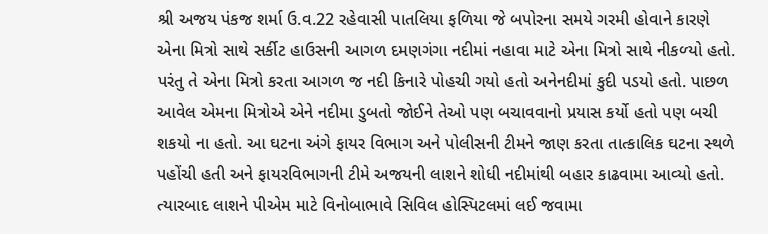શ્રી અજય પંકજ શર્મા ઉ.વ.22 રહેવાસી પાતલિયા ફળિયા જે બપોરના સમયે ગરમી હોવાને કારણે એના મિત્રો સાથે સર્કીટ હાઉસની આગળ દમણગંગા નદીમાં નહાવા માટે એના મિત્રો સાથે નીકળ્‍યો હતો. પરંતુ તે એના મિત્રો કરતા આગળ જ નદી કિનારે પોહચી ગયો હતો અનેનદીમાં કુદી પડયો હતો. પાછળ આવેલ એમના મિત્રોએ એને નદીમા ડુબતો જોઈને તેઓ પણ બચાવવાનો પ્રયાસ કર્યો હતો પણ બચી શકયો ના હતો. આ ઘટના અંગે ફાયર વિભાગ અને પોલીસની ટીમને જાણ કરતા તાત્‍કાલિક ઘટના સ્‍થળે પહોંચી હતી અને ફાયરવિભાગની ટીમે અજયની લાશને શોધી નદીમાંથી બહાર કાઢવામા આવ્‍યો હતો. ત્‍યારબાદ લાશને પીએમ માટે વિનોબાભાવે સિવિલ હોસ્‍પિટલમાં લઈ જવામા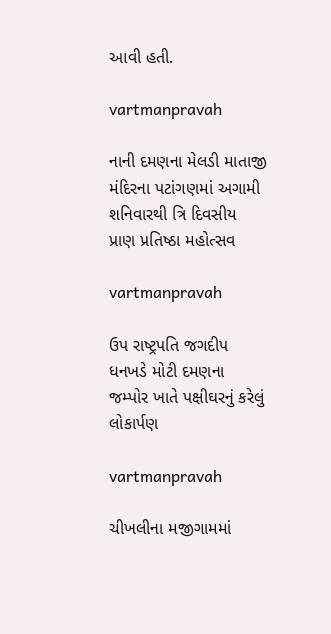આવી હતી.

vartmanpravah

નાની દમણના મેલડી માતાજી મંદિરના પટાંગણમાં અગામી શનિવારથી ત્રિ દિવસીય પ્રાણ પ્રતિષ્‍ઠા મહોત્‍સવ

vartmanpravah

ઉપ રાષ્‍ટ્રપતિ જગદીપ ધનખડે મોટી દમણના જમ્‍પોર ખાતે પક્ષીઘરનું કરેલું લોકાર્પણ

vartmanpravah

ચીખલીના મજીગામમાં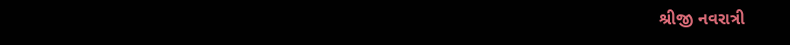શ્રીજી નવરાત્રી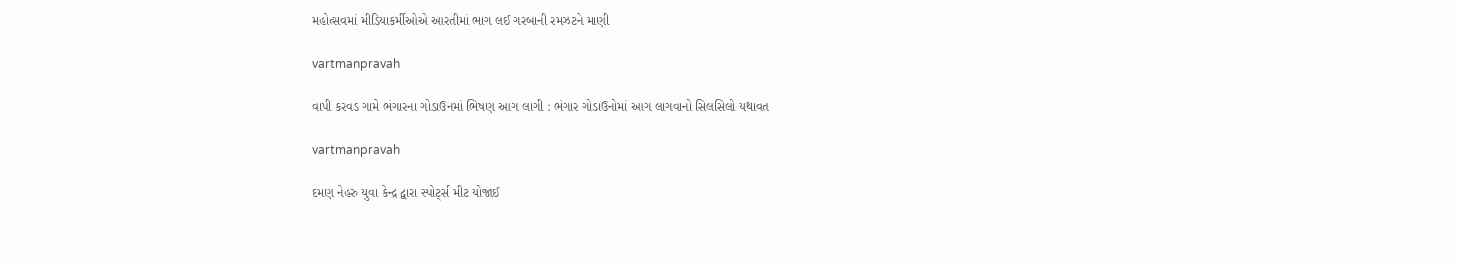મહોત્‍સવમાં મીડિયાકર્મીઓએ આરતીમાં ભાગ લઈ ગરબાની રમઝટને માણી

vartmanpravah

વાપી કરવડ ગામે ભંગારના ગોડાઉનમાં ભિષણ આગ લાગી : ભંગાર ગોડાઉનોમાં આગ લાગવાનો સિલસિલો યથાવત

vartmanpravah

દમણ નેહરુ યુવા કેન્‍દ્ર દ્વારા સ્‍પોર્ટ્‍સ મીટ યોજાઈ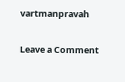vartmanpravah

Leave a Comment